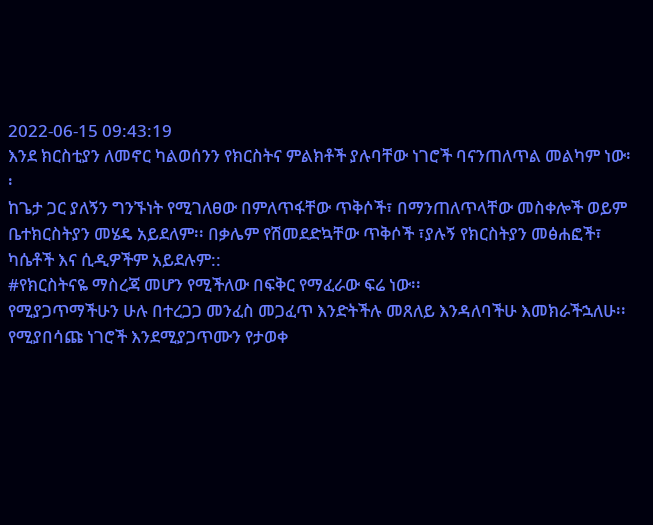2022-06-15 09:43:19
እንደ ክርስቲያን ለመኖር ካልወሰንን የክርስትና ምልክቶች ያሉባቸው ነገሮች ባናንጠለጥል መልካም ነው፡፡
ከጌታ ጋር ያለኝን ግንኙነት የሚገለፀው በምለጥፋቸው ጥቅሶች፣ በማንጠለጥላቸው መስቀሎች ወይም ቤተክርስትያን መሄዴ አይደለም፡፡ በቃሌም የሽመደድኳቸው ጥቅሶች ፣ያሉኝ የክርስትያን መፅሐፎች፣ ካሴቶች እና ሲዲዎችም አይደሉም::
#የክርስትናዬ ማስረጃ መሆን የሚችለው በፍቅር የማፈራው ፍሬ ነው፡፡
የሚያጋጥማችሁን ሁሉ በተረጋጋ መንፈስ መጋፈጥ እንድትችሉ መጸለይ እንዳለባችሁ እመክራችኋለሁ፡፡ የሚያበሳጩ ነገሮች እንደሚያጋጥሙን የታወቀ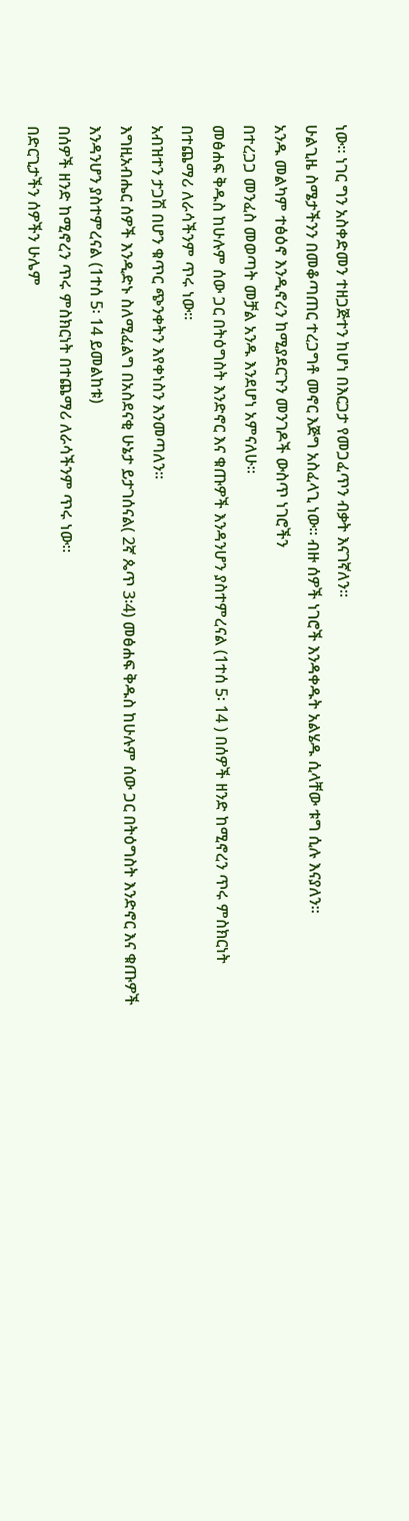ነው። ነገር ግን አስቀድመን ተዘጋጅተን ከሆነ በእርጋታ የመጋፈጥን ብቃት እናገኛለን፡፡
ሁልጊዜ ስሜታችንን በመቆጣጠር ተረጋግቶ መኖር እጅግ አስፈላጊ ነው፡፡ ብዙ ሰዎች ነገሮች እንዳቀዱት አልሄዱ ሲላቸው ቱግ ሲሉ እናያለን።
አንዱ መልካም ተፅዕኖ እንዲኖረን ከሚያደርጉን መንገዶች ውስጥ ነገሮችን
በተረጋጋ መንፈስ መወጣት መቻል አንዱ እንደሆነ አምናለሁ፡፡
መፅሐፍ ቅዱስ ከሁሉም ሰው ጋር በትዕግስት እንድኖር እና ቁጡዎች እንዳንሆን ያስተምረናል (1ተሰ 5፡ 14 ) በሰዎች ዘንድ ከሚኖረን ጥሩ ምስክርነት በተጨማሪ ለራሳችንም ጥሩ ነው፡፡
አብዝተን ታጋሽ በሆን ቁጥር ጭንቀትን እየቀነስን እንመጣለን፡፡
እግዚአብሔር ሰዎች እንዲድኑ ስለሚፈልግ በአስደናቂ ሁኔታ ይታገሰናል( 2ኛ ጴጥ 3፡4) መፅሐፍ ቅዱስ ከሁሉም ሰው ጋር በትዕግስት እንድኖር እና ቁጡዎች እንዳንሆን ያስተምረናል (1ተሰ 5፡ 14 ይመልከቱ)
በሰዎች ዘንድ ከሚኖረን ጥሩ ምስክርነት በተጨማሪ ለራሳችንም ጥሩ ነው።
በድርጊታችን ሰዎችን ሁሌም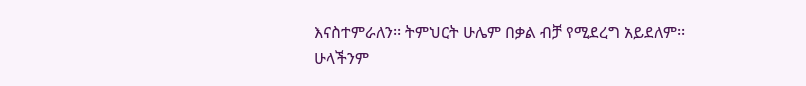እናስተምራለን፡፡ ትምህርት ሁሌም በቃል ብቻ የሚደረግ አይደለም፡፡
ሁላችንም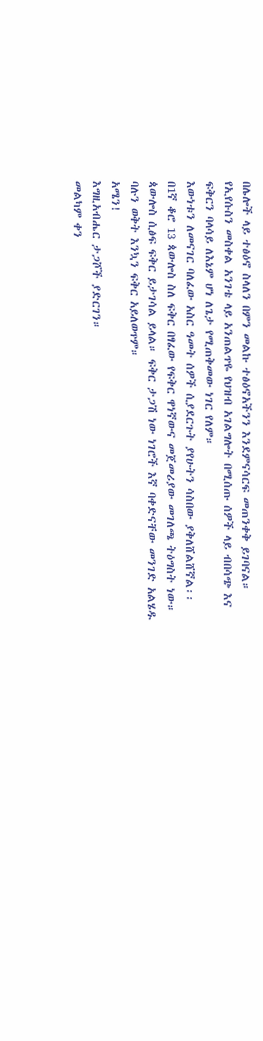በሌሎች ላይ ተፅዕኖ ስላለን በምን መልኩ ተፅዕኖአችንን እንደምናሳርፍ መጠንቀቅ ይገባናል።
የኢየሱስን መስቀል አንገቴ ላይ አንጠልጥዬ የህዝብ አገልግሎት በሚሰጡ ሰዎች ላይ ብበሳጭ እና ፍቅርን ባላሳይ ለእኔም ሆነ ለጌታ የሚጠቅመው ነገር የለም።
እውነቱን ለመናገር ባለፈው አስር ዓመት ሰዎች ሲያደርጉት ያየሁትን ሳስበው ያቅለሸልሸኛል፡፡
በ1ኛ ቆሮ 13 ጳውሎስ ስለ ፍቅር በፃፈው የፍቅር ዋነኛውና መጀመሪያው መገለጫ ትዕግስት ነው። ጳውሎስ ሲፅፍ ፍቅር ይታገሳል ይላል። ፍቅር ታጋሽ ነው ነገሮች እኛ ባቀድናቸው መንገድ አልሄዱ ባሉን ወቅት እንኳን ፍቅር አይለወጥም።
አሜን!
እግዚአብሔር ታጋሾች ያድርገን።
መልካም ቀን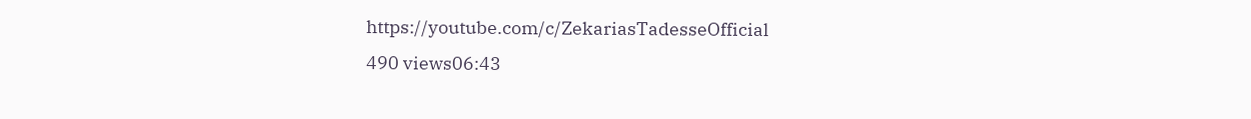https://youtube.com/c/ZekariasTadesseOfficial
490 views06:43